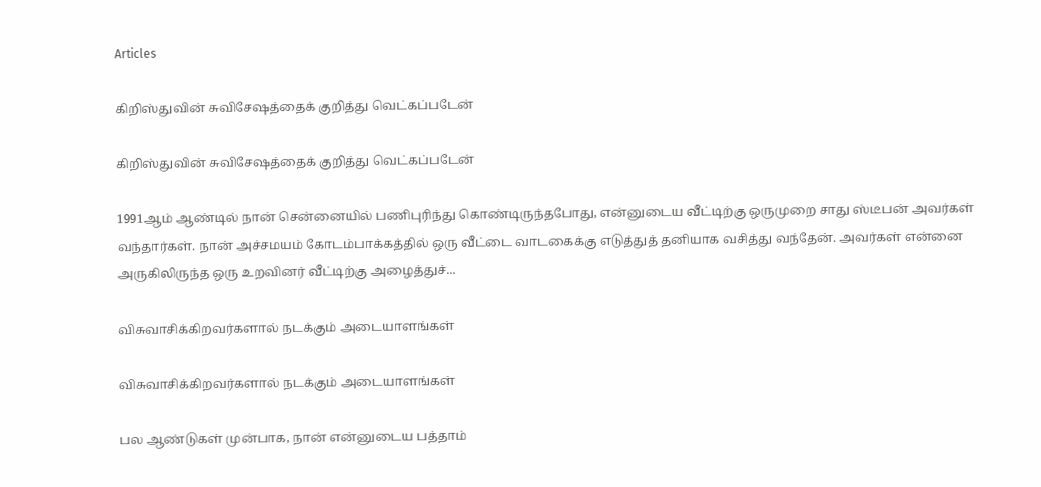Articles

கிறிஸ்துவின் சுவிசேஷத்தைக் குறித்து வெட்கப்படேன்

கிறிஸ்துவின் சுவிசேஷத்தைக் குறித்து வெட்கப்படேன்

1991ஆம் ஆண்டில் நான் சென்னையில் பணிபுரிந்து கொண்டிருந்தபோது, என்னுடைய வீட்டிற்கு ஒருமுறை சாது ஸ்டீபன் அவர்கள் வந்தார்கள். நான் அச்சமயம் கோடம்பாக்கத்தில் ஒரு வீட்டை வாடகைக்கு எடுத்துத் தனியாக வசித்து வந்தேன். அவர்கள் என்னை அருகிலிருந்த ஒரு உறவினர் வீட்டிற்கு அழைத்துச்...

விசுவாசிக்கிறவர்களால் நடக்கும் அடையாளங்கள்

விசுவாசிக்கிறவர்களால் நடக்கும் அடையாளங்கள்

பல ஆண்டுகள் முன்பாக, நான் என்னுடைய பத்தாம்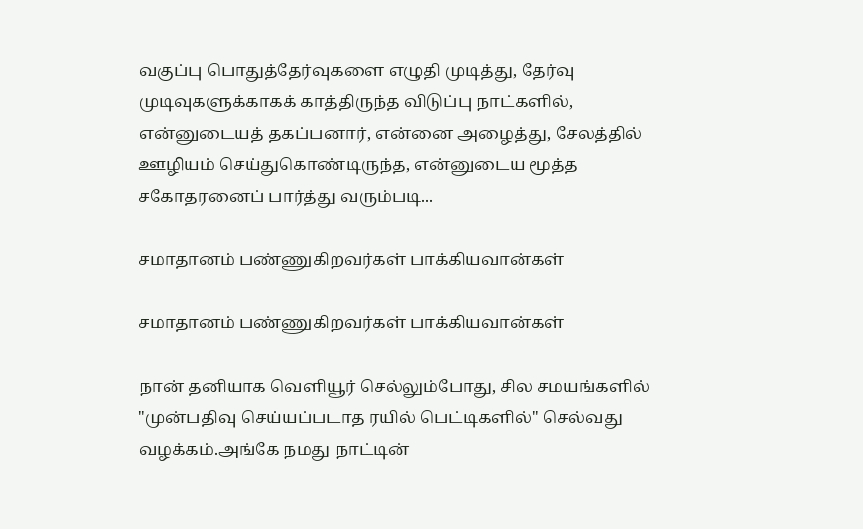வகுப்பு பொதுத்தேர்வுகளை எழுதி முடித்து, தேர்வு முடிவுகளுக்காகக் காத்திருந்த விடுப்பு நாட்களில், என்னுடையத் தகப்பனார், என்னை அழைத்து, சேலத்தில் ஊழியம் செய்துகொண்டிருந்த, என்னுடைய மூத்த சகோதரனைப் பார்த்து வரும்படி...

சமாதானம் பண்ணுகிறவர்கள் பாக்கியவான்கள்

சமாதானம் பண்ணுகிறவர்கள் பாக்கியவான்கள்

நான் தனியாக வெளியூர் செல்லும்போது, சில சமயங்களில் "முன்பதிவு செய்யப்படாத ரயில் பெட்டிகளில்" செல்வது வழக்கம்.அங்கே நமது நாட்டின்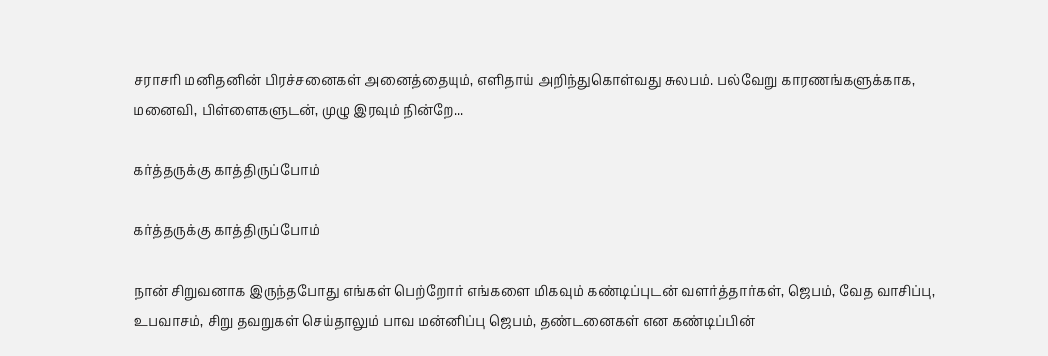சராசரி மனிதனின் பிரச்சனைகள் அனைத்தையும், எளிதாய் அறிந்துகொள்வது சுலபம். பல்வேறு காரணங்களுக்காக, மனைவி, பிள்ளைகளுடன், முழு இரவும் நின்றே...

கர்த்தருக்கு காத்திருப்போம்

கர்த்தருக்கு காத்திருப்போம்

நான் சிறுவனாக இருந்தபோது எங்கள் பெற்றோர் எங்களை மிகவும் கண்டிப்புடன் வளர்த்தார்கள், ஜெபம், வேத வாசிப்பு, உபவாசம், சிறு தவறுகள் செய்தாலும் பாவ மன்னிப்பு ஜெபம், தண்டனைகள் என கண்டிப்பின்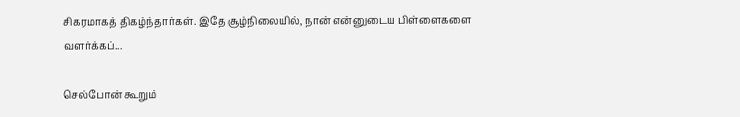சிகரமாகத் திகழ்ந்தார்கள். இதே சூழ்நிலையில், நான் என்னுடைய பிள்ளைகளை வளர்க்கப்...

செல்போன் கூறும்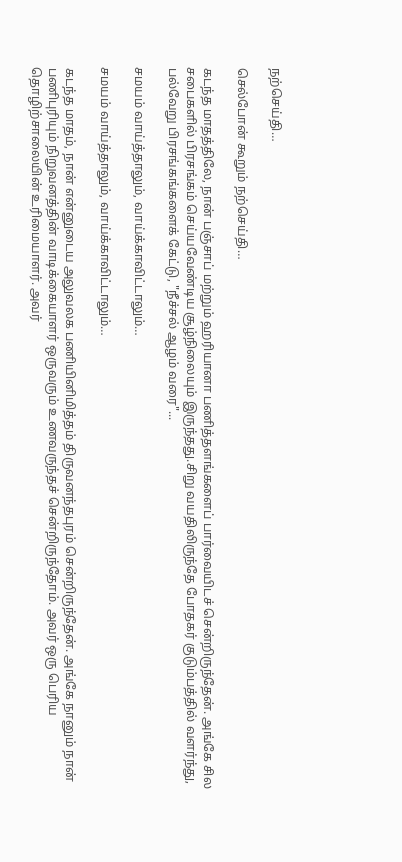நற்செய்தி…

செல்போன் கூறும் நற்செய்தி…

கடந்த மாதத்திலே, நான் பஞ்சாப் மற்றும் ஹரியானா பணித்தளங்களைப் பார்வையிடச் சென்றிருந்தேன். அங்கே சில சபைகளில் பிரசங்கம் செய்யவேண்டிய சூழ்நிலையும் இருந்தது.சிறு வயதிலிருந்தே போதகர் குடும்பத்தில் வளர்ந்து, பல்வேறு பிரசங்கங்களைக் கேட்டு, "நீச்சல் ஆழம் வரை"...

சமயம் வாய்த்தாலும், வாய்க்காவிட்டாலும்…

சமயம் வாய்த்தாலும், வாய்க்காவிட்டாலும்…

கடந்த மாதம், நான் என்னுடைய அலுவலக பணியினிமித்தம் திருவனந்தபுரம் சென்றிருந்தேன். அங்கே நானும் நான் பணிபுரியும் நிறுவனத்தின் வாடிக்கையாளர் ஒருவரும் உணவருந்தச் சென்றிருந்தோம். அவர் ஒரு பெரிய தொழிற்சாலையின் உரிமையாளர். அவர்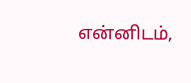என்னிடம்,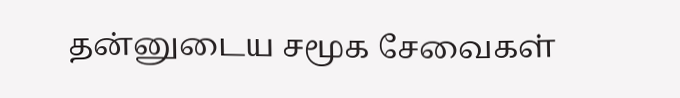தன்னுடைய சமூக சேவைகள்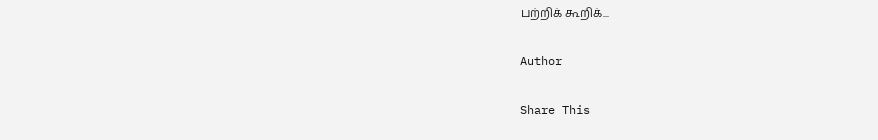பற்றிக் கூறிக்...

Author

Share This